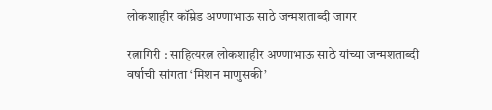लोकशाहीर कॉम्रेड अण्णाभाऊ साठे जन्मशताब्दी जागर

रत्नागिरी : साहित्यरत्न लोकशाहीर अण्णाभाऊ साठे यांच्या जन्मशताब्दी वर्षाची सांगता ‘मिशन माणुसकी’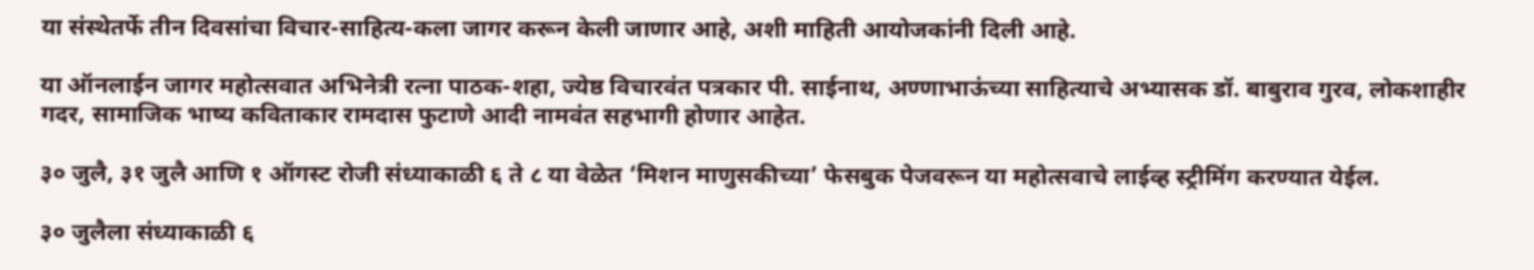या संस्थेतर्फे तीन दिवसांचा विचार-साहित्य-कला जागर करून केली जाणार आहे, अशी माहिती आयोजकांनी दिली आहे.

या ऑनलाईन जागर महोत्सवात अभिनेत्री रत्ना पाठक-शहा, ज्येष्ठ विचारवंत पत्रकार पी. साईनाथ, अण्णाभाऊंच्या साहित्याचे अभ्यासक डॉ. बाबुराव गुरव, लोकशाहीर गदर, सामाजिक भाष्य कविताकार रामदास फुटाणे आदी नामवंत सहभागी होणार आहेत.

३० जुलै, ३१ जुलै आणि १ ऑगस्ट रोजी संध्याकाळी ६ ते ८ या वेळेत ‘मिशन माणुसकीच्या’ फेसबुक पेजवरून या महोत्सवाचे लाईव्ह स्ट्रीमिंग करण्यात येईल.

३० जुलैला संध्याकाळी ६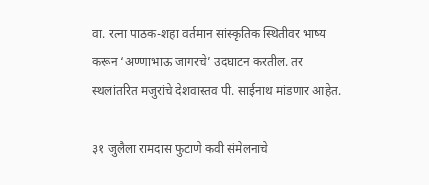वा. रत्ना पाठक-शहा वर्तमान सांस्कृतिक स्थितीवर भाष्य करून ‘अण्णाभाऊ जागरचे’ उदघाटन करतील. तर स्थलांतरित मजुरांचे देशवास्तव पी. साईनाथ मांडणार आहेत.

३१ जुलैला रामदास फुटाणे कवी संमेलनाचे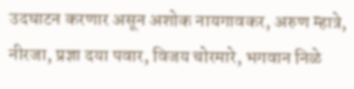उदघाटन करणार असून अशोक नायगावकर, अरुण म्हात्रे, नीरजा, प्रज्ञा दया पवार, विजय चोरमारे, भगवान निळे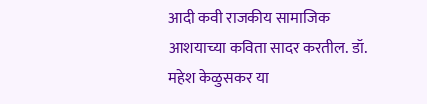आदी कवी राजकीय सामाजिक आशयाच्या कविता सादर करतील. डॉ. महेश केळुसकर या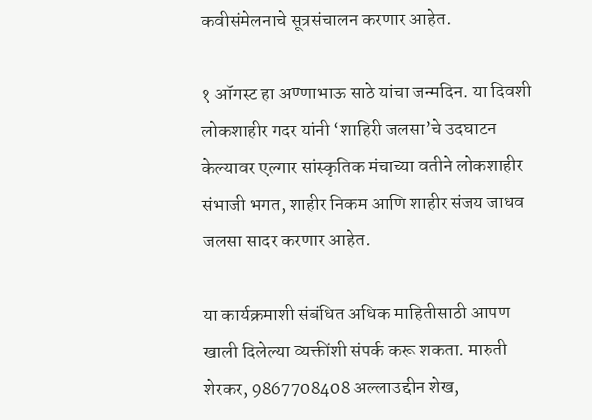कवीसंमेलनाचे सूत्रसंचालन करणार आहेत.

१ ऑगस्ट हा अण्णाभाऊ साठे यांचा जन्मदिन. या दिवशी लोकशाहीर गदर यांनी ‘शाहिरी जलसा’चे उदघाटन केल्यावर एल्गार सांस्कृतिक मंचाच्या वतीने लोकशाहीर संभाजी भगत, शाहीर निकम आणि शाहीर संजय जाधव जलसा सादर करणार आहेत.

या कार्यक्रमाशी संबंधित अधिक माहितीसाठी आपण खाली दिलेल्या व्यक्तींशी संपर्क करू शकता. मारुती शेरकर, 9867708408 अल्लाउद्दीन शेख,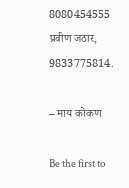8080454555 प्रवीण जठार, 9833775814.

– माय कोकण

Be the first to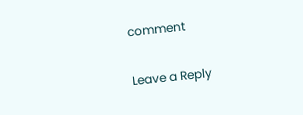comment

Leave a Reply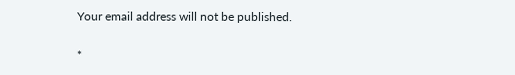Your email address will not be published.


*